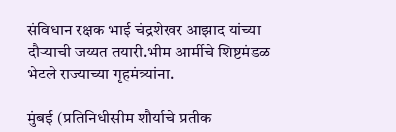संविधान रक्षक भाई चंद्रशेखर आझाद यांच्या दौऱ्याची जय्यत तयारी.भीम आर्मीचे शिष्टमंडळ भेटले राज्याच्या गृहमंत्र्यांना.

मुंबई (प्रतिनिधीसीम शौर्याचे प्रतीक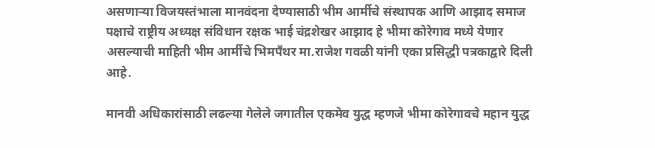असणाऱ्या विजयस्तंभाला मानवंदना देण्यासाठी भीम आर्मीचे संस्थापक आणि आझाद समाज पक्षाचे राष्ट्रीय अध्यक्ष संविधान रक्षक भाई चंद्रशेखर आझाद हे भीमा कोरेगाव मध्ये येणार असल्याची माहिती भीम आर्मीचे भिमपँथर मा.राजेश गवळी यांनी एका प्रसिद्धी पत्रकाद्वारे दिली आहे.

मानवी अधिकारांसाठी लढल्या गेलेले जगातील एकमेव युद्ध म्हणजे भीमा कोरेगावचे महान युद्ध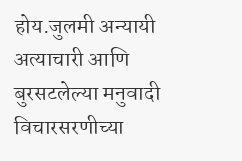होय.जुलमी अन्यायी अत्याचारी आणि बुरसटलेल्या मनुवादी विचारसरणीच्या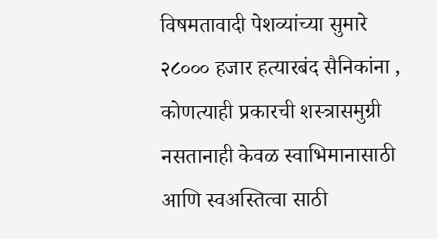विषमतावादी पेशव्यांच्या सुमारे २८००० हजार हत्यारबंद सैनिकांना , कोणत्याही प्रकारची शस्त्रासमुग्री नसतानाही केवळ स्वाभिमानासाठी आणि स्वअस्तित्वा साठी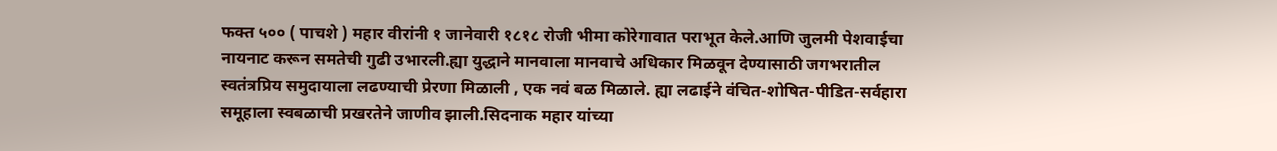फक्त ५०० ( पाचशे ) महार वीरांनी १ जानेवारी १८१८ रोजी भीमा कोरेगावात पराभूत केले.आणि जुलमी पेशवाईचा नायनाट करून समतेची गुढी उभारली.ह्या युद्धाने मानवाला मानवाचे अधिकार मिळवून देण्यासाठी जगभरातील स्वतंत्रप्रिय समुदायाला लढण्याची प्रेरणा मिळाली , एक नवं बळ मिळाले. ह्या लढाईने वंचित-शोषित-पीडित-सर्वहारा समूहाला स्वबळाची प्रखरतेने जाणीव झाली.सिदनाक महार यांच्या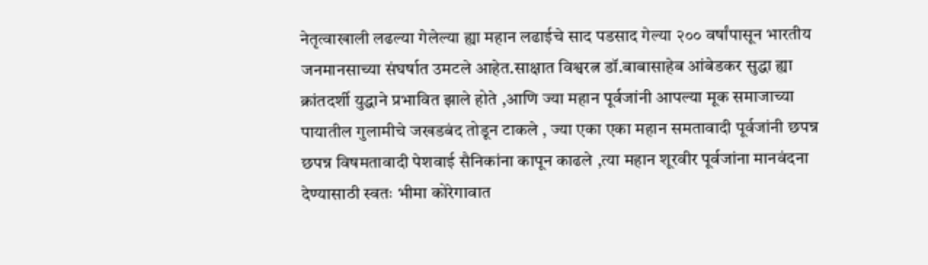नेतृत्वाखाली लढल्या गेलेल्या ह्या महान लढाईचे साद पडसाद गेल्या २०० वर्षांपासून भारतीय जनमानसाच्या संघर्षात उमटले आहेत.साक्षात विश्वरत्न डॉ.बाबासाहेब आंबेडकर सुद्धा ह्या क्रांतदर्शी युद्धाने प्रभावित झाले होते ,आणि ज्या महान पूर्वजांनी आपल्या मूक समाजाच्या पायातील गुलामीचे जखडबंद तोडून टाकले , ज्या एका एका महान समतावादी पूर्वजांनी छपन्न छपन्न विषमतावादी पेशवाई सैनिकांना कापून काढले ,त्या महान शूरवीर पूर्वजांना मानवंदना देण्यासाठी स्वतः भीमा कोरेगावात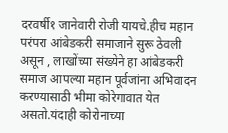दरवर्षी१ जानेवारी रोजी यायचे.हीच महान परंपरा आंबेडकरी समाजाने सुरू ठेवली असून , लाखोंच्या संख्येने हा आंबेडकरी समाज आपल्या महान पूर्वजांना अभिवादन करण्यासाठी भीमा कोरेगावात येत असतो.यंदाही कोरोनाच्या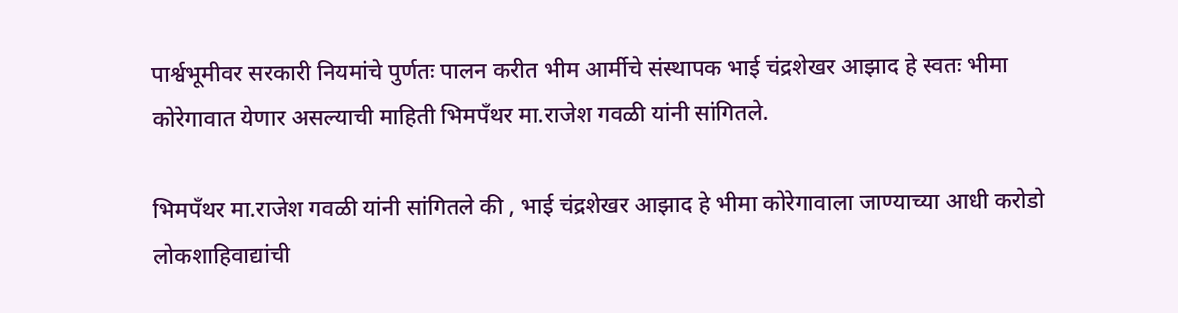पार्श्वभूमीवर सरकारी नियमांचे पुर्णतः पालन करीत भीम आर्मीचे संस्थापक भाई चंद्रशेखर आझाद हे स्वतः भीमा कोरेगावात येणार असल्याची माहिती भिमपँथर मा.राजेश गवळी यांनी सांगितले.

भिमपँथर मा.राजेश गवळी यांनी सांगितले की , भाई चंद्रशेखर आझाद हे भीमा कोरेगावाला जाण्याच्या आधी करोडो लोकशाहिवाद्यांची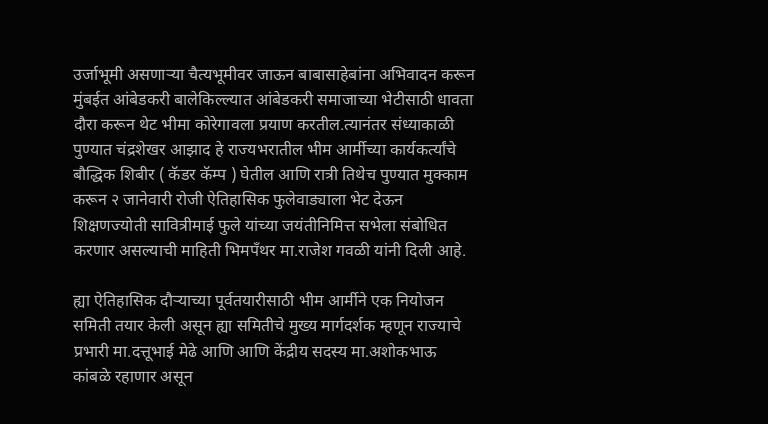उर्जाभूमी असणाऱ्या चैत्यभूमीवर जाऊन बाबासाहेबांना अभिवादन करून मुंबईत आंबेडकरी बालेकिल्ल्यात आंबेडकरी समाजाच्या भेटीसाठी धावता दौरा करून थेट भीमा कोरेगावला प्रयाण करतील.त्यानंतर संध्याकाळी पुण्यात चंद्रशेखर आझाद हे राज्यभरातील भीम आर्मीच्या कार्यकर्त्यांचे बौद्धिक शिबीर ( कॅडर कॅम्प ) घेतील आणि रात्री तिथेच पुण्यात मुक्काम करून २ जानेवारी रोजी ऐतिहासिक फुलेवाड्याला भेट देऊन शिक्षणज्योती सावित्रीमाई फुले यांच्या जयंतीनिमित्त सभेला संबोधित करणार असल्याची माहिती भिमपँथर मा.राजेश गवळी यांनी दिली आहे.

ह्या ऐतिहासिक दौऱ्याच्या पूर्वतयारीसाठी भीम आर्मीने एक नियोजन समिती तयार केली असून ह्या समितीचे मुख्य मार्गदर्शक म्हणून राज्याचे प्रभारी मा.दत्तूभाई मेढे आणि आणि केंद्रीय सदस्य मा.अशोकभाऊ कांबळे रहाणार असून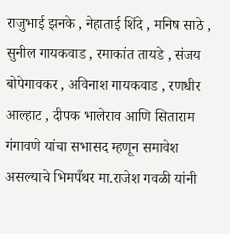राजुभाई झनके , नेहाताई शिंदे , मनिष साठे , सुनील गायकवाड , रमाकांत तायडे , संजय बोपेगावकर , अविनाश गायकवाड , रणधीर आल्हाट , दीपक भालेराव आणि सिताराम गंगावणे यांचा सभासद म्हणून समावेश असल्याचे भिमपँथर मा.राजेश गवळी यांनी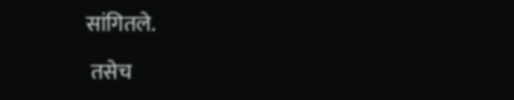सांगितले.

 तसेच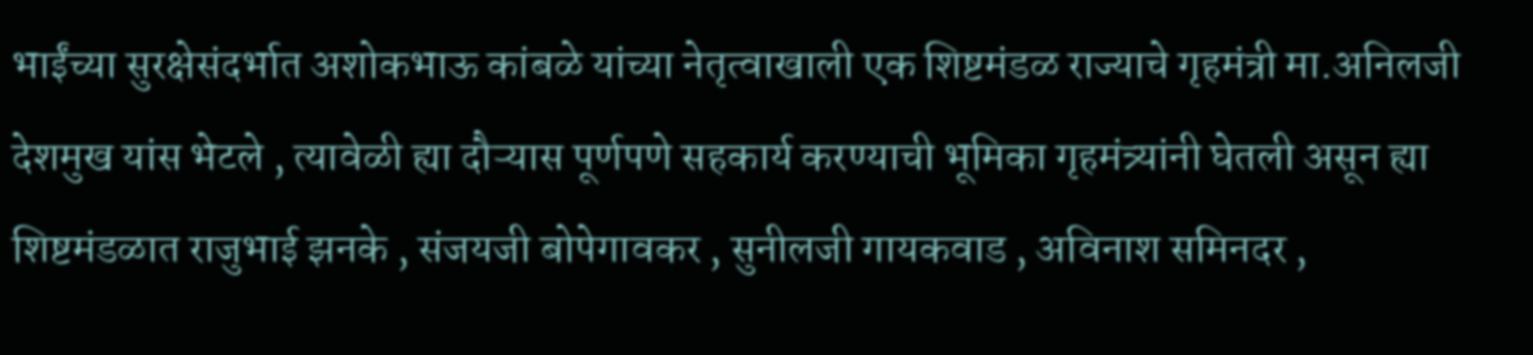भाईंच्या सुरक्षेसंदर्भात अशोकभाऊ कांबळे यांच्या नेतृत्वाखाली एक शिष्टमंडळ राज्याचे गृहमंत्री मा.अनिलजी देशमुख यांस भेटले , त्यावेळी ह्या दौऱ्यास पूर्णपणे सहकार्य करण्याची भूमिका गृहमंत्र्यांनी घेतली असून ह्या शिष्टमंडळात राजुभाई झनके , संजयजी बोपेगावकर , सुनीलजी गायकवाड , अविनाश समिनदर ,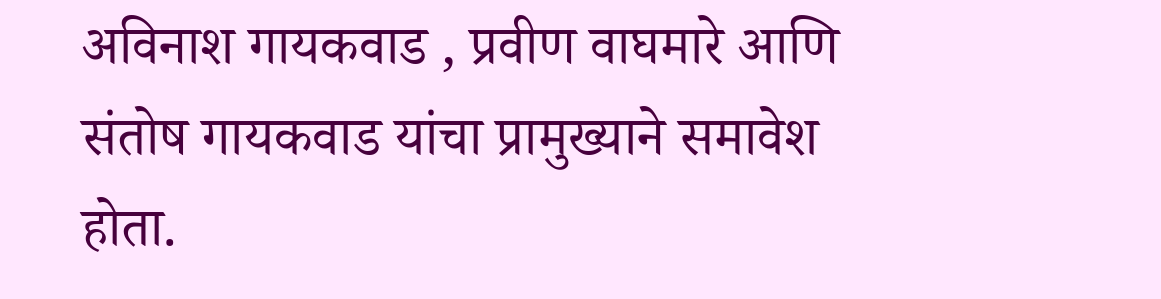अविनाश गायकवाड , प्रवीण वाघमारे आणि संतोष गायकवाड यांचा प्रामुख्याने समावेश होता.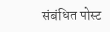संबंधित पोस्ट